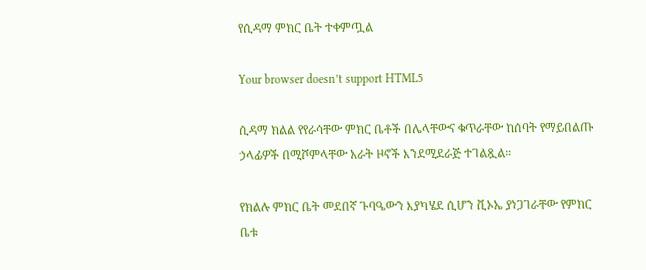የሲዳማ ምክር ቤት ተቀምጧል

Your browser doesn’t support HTML5

ሲዳማ ክልል የየራሳቸው ምክር ቤቶች በሌላቸውና ቁጥራቸው ከሰባት የማይበልጡ ኃላፊዎች በሚሾምላቸው አራት ዞኖች እንደሚደራጅ ተገልጿል።

የክልሉ ምክር ቤት መደበኛ ጉባዔውን እያካሄደ ሲሆን ቪኦኤ ያነጋገራቸው የምክር ቤቱ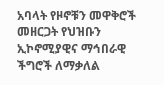አባላት የዞኖቹን መዋቅሮች መዘርጋት የህዝቡን ኢኮኖሚያዊና ማኅበራዊ ችግሮች ለማቃለል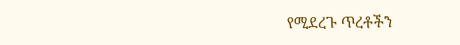የሚደረጉ ጥረቶችን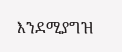እንደሚያግዝ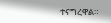ተናግረዋል።